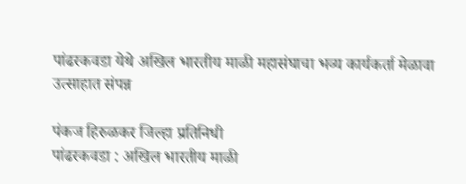पांढरकवडा येथे अखिल भारतीय माळी महासंघाचा भव्य कार्यकर्ता मेळावा उत्साहात संपन्न

पंकज हिरुळकर जिल्हा प्रतिनिधी
पांढरकवडा : अखिल भारतीय माळी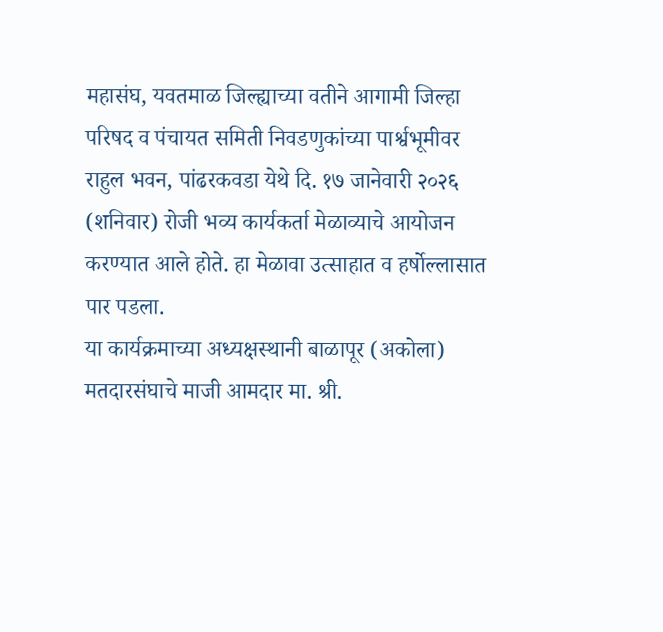महासंघ, यवतमाळ जिल्ह्याच्या वतीने आगामी जिल्हा परिषद व पंचायत समिती निवडणुकांच्या पार्श्वभूमीवर राहुल भवन, पांढरकवडा येथे दि. १७ जानेवारी २०२६ (शनिवार) रोजी भव्य कार्यकर्ता मेळाव्याचे आयोजन करण्यात आले होते. हा मेळावा उत्साहात व हर्षोल्लासात पार पडला.
या कार्यक्रमाच्या अध्यक्षस्थानी बाळापूर (अकोला) मतदारसंघाचे माजी आमदार मा. श्री.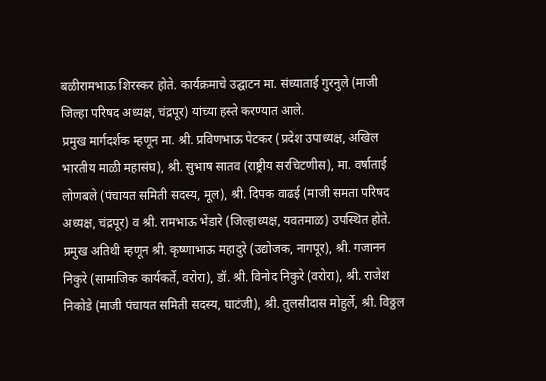बळीरामभाऊ शिरस्कर होते. कार्यक्रमाचे उद्घाटन मा. संध्याताई गुरनुले (माजी जिल्हा परिषद अध्यक्ष, चंद्रपूर) यांच्या हस्ते करण्यात आले.
प्रमुख मार्गदर्शक म्हणून मा. श्री. प्रविणभाऊ पेटकर (प्रदेश उपाध्यक्ष, अखिल भारतीय माळी महासंघ), श्री. सुभाष सातव (राष्ट्रीय सरचिटणीस), मा. वर्षाताई लोणबले (पंचायत समिती सदस्य, मूल), श्री. दिपक वाढई (माजी समता परिषद अध्यक्ष, चंद्रपूर) व श्री. रामभाऊ भेंडारे (जिल्हाध्यक्ष, यवतमाळ) उपस्थित होते.
प्रमुख अतिथी म्हणून श्री. कृष्णाभाऊ महादुरे (उद्योजक, नागपूर), श्री. गजानन निकुरे (सामाजिक कार्यकर्ते, वरोरा), डॉ. श्री. विनोद निकुरे (वरोरा), श्री. राजेश निकोडे (माजी पंचायत समिती सदस्य, घाटंजी), श्री. तुलसीदास मोहुर्ले, श्री. विठ्ठल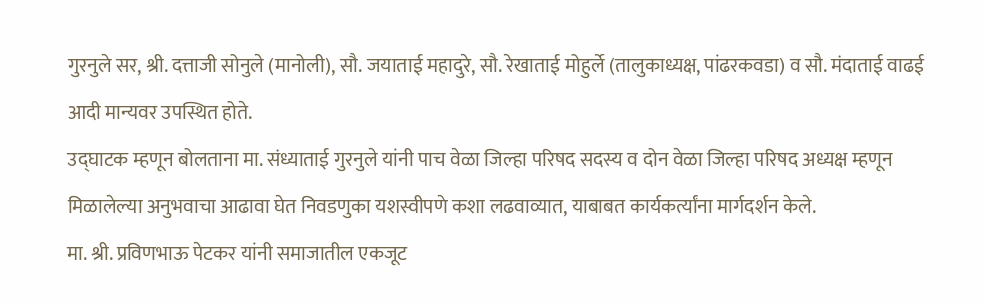गुरनुले सर, श्री. दत्ताजी सोनुले (मानोली), सौ. जयाताई महादुरे, सौ. रेखाताई मोहुर्ले (तालुकाध्यक्ष, पांढरकवडा) व सौ. मंदाताई वाढई आदी मान्यवर उपस्थित होते.
उद्घाटक म्हणून बोलताना मा. संध्याताई गुरनुले यांनी पाच वेळा जिल्हा परिषद सदस्य व दोन वेळा जिल्हा परिषद अध्यक्ष म्हणून मिळालेल्या अनुभवाचा आढावा घेत निवडणुका यशस्वीपणे कशा लढवाव्यात, याबाबत कार्यकर्त्यांना मार्गदर्शन केले.
मा. श्री. प्रविणभाऊ पेटकर यांनी समाजातील एकजूट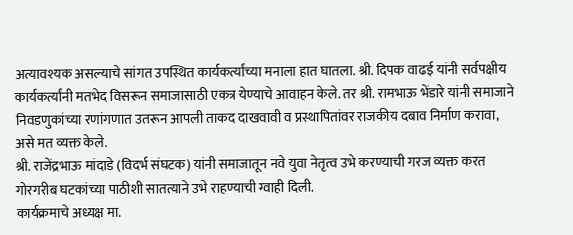अत्यावश्यक असल्याचे सांगत उपस्थित कार्यकर्त्यांच्या मनाला हात घातला. श्री. दिपक वाढई यांनी सर्वपक्षीय कार्यकर्त्यांनी मतभेद विसरून समाजासाठी एकत्र येण्याचे आवाहन केले. तर श्री. रामभाऊ भेंडारे यांनी समाजाने निवडणुकांच्या रणांगणात उतरून आपली ताकद दाखवावी व प्रस्थापितांवर राजकीय दबाव निर्माण करावा, असे मत व्यक्त केले.
श्री. राजेंद्रभाऊ मांदाडे (विदर्भ संघटक) यांनी समाजातून नवे युवा नेतृत्व उभे करण्याची गरज व्यक्त करत गोरगरीब घटकांच्या पाठीशी सातत्याने उभे राहण्याची ग्वाही दिली.
कार्यक्रमाचे अध्यक्ष मा.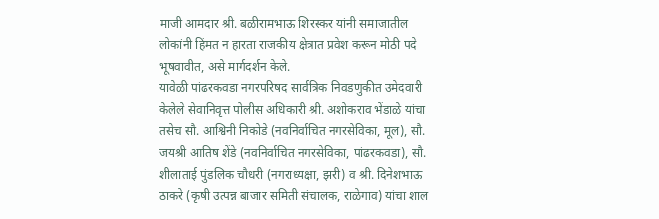माजी आमदार श्री. बळीरामभाऊ शिरस्कर यांनी समाजातील लोकांनी हिंमत न हारता राजकीय क्षेत्रात प्रवेश करून मोठी पदे भूषवावीत, असे मार्गदर्शन केले.
यावेळी पांढरकवडा नगरपरिषद सार्वत्रिक निवडणुकीत उमेदवारी केलेले सेवानिवृत्त पोलीस अधिकारी श्री. अशोकराव भेंडाळे यांचा तसेच सौ. आश्विनी निकोडे (नवनिर्वाचित नगरसेविका, मूल), सौ. जयश्री आतिष शेंडे (नवनिर्वाचित नगरसेविका, पांढरकवडा), सौ. शीलाताई पुंडलिक चौधरी (नगराध्यक्षा, झरी) व श्री. दिनेशभाऊ ठाकरे (कृषी उत्पन्न बाजार समिती संचालक, राळेगाव) यांचा शाल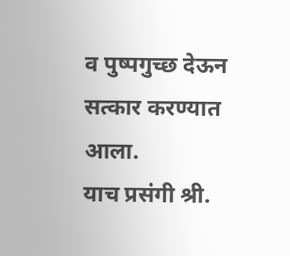व पुष्पगुच्छ देऊन सत्कार करण्यात आला.
याच प्रसंगी श्री.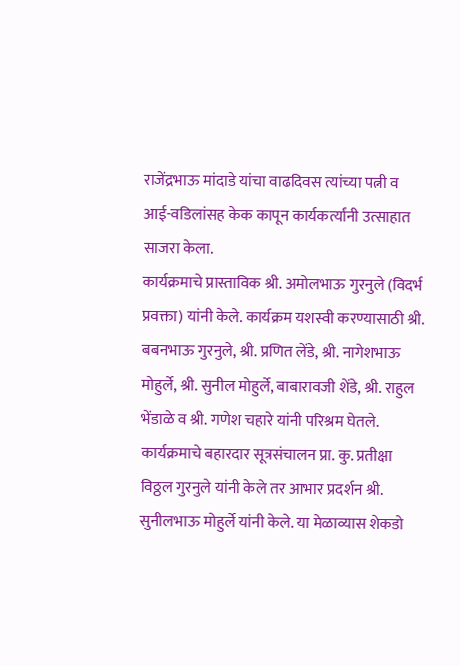राजेंद्रभाऊ मांदाडे यांचा वाढदिवस त्यांच्या पत्नी व आई-वडिलांसह केक कापून कार्यकर्त्यांनी उत्साहात साजरा केला.
कार्यक्रमाचे प्रास्ताविक श्री. अमोलभाऊ गुरनुले (विदर्भ प्रवक्ता) यांनी केले. कार्यक्रम यशस्वी करण्यासाठी श्री. बबनभाऊ गुरनुले, श्री. प्रणित लेंडे, श्री. नागेशभाऊ मोहुर्ले, श्री. सुनील मोहुर्ले, बाबारावजी शेंडे, श्री. राहुल भेंडाळे व श्री. गणेश चहारे यांनी परिश्रम घेतले.
कार्यक्रमाचे बहारदार सूत्रसंचालन प्रा. कु. प्रतीक्षा विठ्ठल गुरनुले यांनी केले तर आभार प्रदर्शन श्री. सुनीलभाऊ मोहुर्ले यांनी केले. या मेळाव्यास शेकडो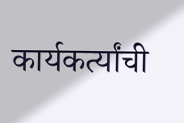कार्यकर्त्यांची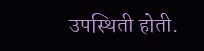उपस्थिती होती.